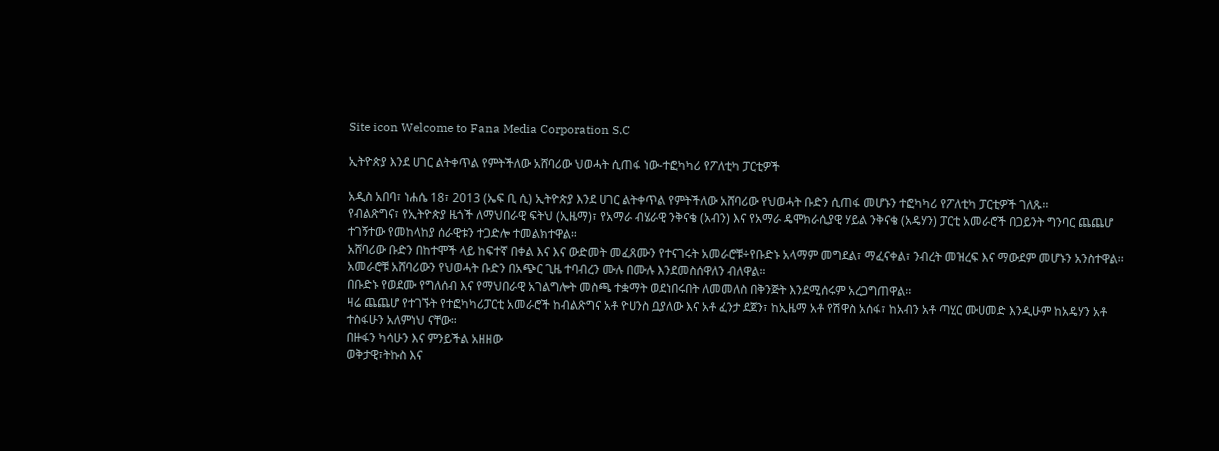Site icon Welcome to Fana Media Corporation S.C

ኢትዮጵያ እንደ ሀገር ልትቀጥል የምትችለው አሸባሪው ህወሓት ሲጠፋ ነው-ተፎካካሪ የፖለቲካ ፓርቲዎች

አዲስ አበባ፣ ነሐሴ 18፣ 2013 (ኤፍ ቢ ሲ) ኢትዮጵያ እንደ ሀገር ልትቀጥል የምትችለው አሸባሪው የህወሓት ቡድን ሲጠፋ መሆኑን ተፎካካሪ የፖለቲካ ፓርቲዎች ገለጹ፡፡
የብልጽግና፣ የኢትዮጵያ ዜጎች ለማህበራዊ ፍትህ (ኢዜማ)፣ የአማራ ብሄራዊ ንቅናቄ (አብን) እና የአማራ ዴሞክራሲያዊ ሃይል ንቅናቄ (አዴሃን) ፓርቲ አመራሮች በጋይንት ግንባር ጨጨሆ ተገኝተው የመከላከያ ሰራዊቱን ተጋድሎ ተመልክተዋል።
አሸባሪው ቡድን በከተሞች ላይ ከፍተኛ በቀል እና እና ውድመት መፈጸሙን የተናገሩት አመራሮቹ÷የቡድኑ አላማም መግደል፣ ማፈናቀል፣ ንብረት መዝረፍ እና ማውደም መሆኑን አንስተዋል፡፡
አመራሮቹ አሸባሪውን የህወሓት ቡድን በአጭር ጊዜ ተባብረን ሙሉ በሙሉ እንደመስሰዋለን ብለዋል።
በቡድኑ የወደሙ የግለሰብ እና የማህበራዊ አገልግሎት መስጫ ተቋማት ወደነበሩበት ለመመለስ በቅንጅት እንደሚሰሩም አረጋግጠዋል፡፡
ዛሬ ጨጨሆ የተገኙት የተፎካካሪፓርቲ አመራሮች ከብልጽግና አቶ ዮሀንስ ቧያለው እና አቶ ፈንታ ደጀን፣ ከኢዜማ አቶ የሽዋስ አሰፋ፣ ከአብን አቶ ጣሂር ሙሀመድ እንዲሁም ከአዴሃን አቶ ተስፋሁን አለምነህ ናቸው።
በዙፋን ካሳሁን እና ምንይችል አዘዘው
ወቅታዊ፣ትኩስ እና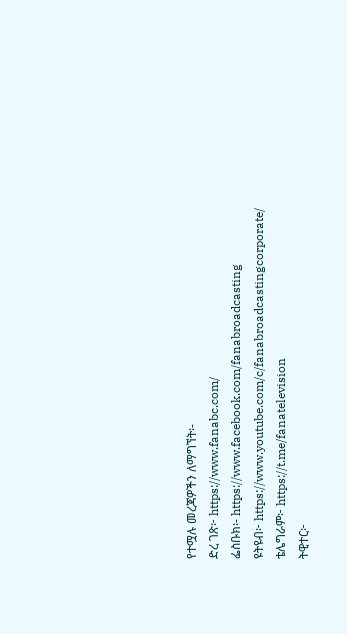የተሟሉ መረጃዎችን ለማግኘት፡-
ድረ ገጽ፦ https://www.fanabc.com/
ፌስቡክ፡- https://www.facebook.com/fanabroadcasting
ዩትዩብ፦ https://www.youtube.com/c/fanabroadcastingcorporate/
ቴሌግራም፦ https://t.me/fanatelevision
ትዊተር፦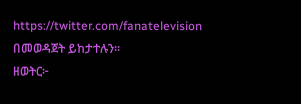https://twitter.com/fanatelevision በመወዳጀት ይከታተሉን፡፡
ዘወትር፦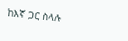ከእኛ ጋር ስላሉ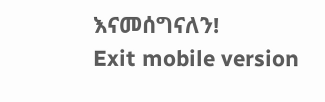እናመሰግናለን!
Exit mobile version